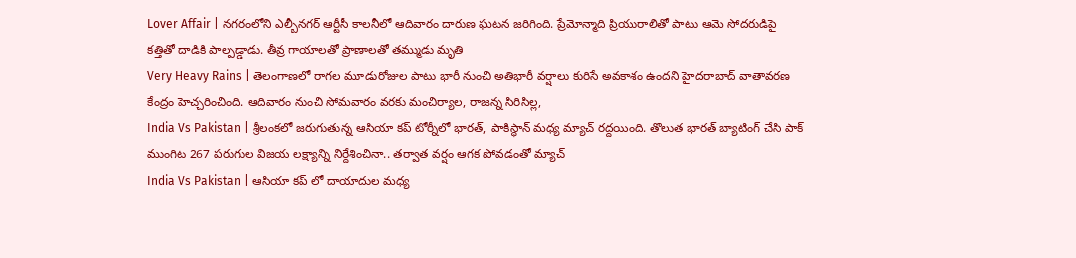Lover Affair | నగరంలోని ఎల్బీనగర్ ఆర్టీసీ కాలనీలో ఆదివారం దారుణ ఘటన జరిగింది. ప్రేమోన్మాది ప్రియురాలితో పాటు ఆమె సోదరుడిపై కత్తితో దాడికి పాల్పడ్డాడు. తీవ్ర గాయాలతో ప్రాణాలతో తమ్ముడు మృతి
Very Heavy Rains | తెలంగాణలో రాగల మూడురోజుల పాటు భారీ నుంచి అతిభారీ వర్షాలు కురిసే అవకాశం ఉందని హైదరాబాద్ వాతావరణ కేంద్రం హెచ్చరించింది. ఆదివారం నుంచి సోమవారం వరకు మంచిర్యాల, రాజన్న సిరిసిల్ల,
India Vs Pakistan | శ్రీలంకలో జరుగుతున్న ఆసియా కప్ టోర్నీలో భారత్, పాకిస్థాన్ మధ్య మ్యాచ్ రద్దయింది. తొలుత భారత్ బ్యాటింగ్ చేసి పాక్ ముంగిట 267 పరుగుల విజయ లక్ష్యాన్ని నిర్దేశించినా.. తర్వాత వర్షం ఆగక పోవడంతో మ్యాచ్
India Vs Pakistan | ఆసియా కప్ లో దాయాదుల మధ్య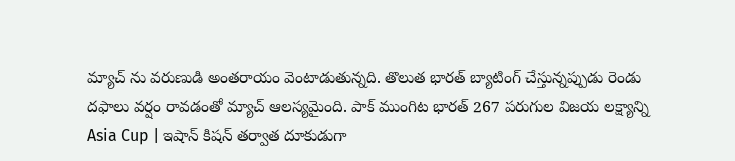మ్యాచ్ ను వరుణుడి అంతరాయం వెంటాడుతున్నది. తొలుత భారత్ బ్యాటింగ్ చేస్తున్నప్పుడు రెండు దఫాలు వర్షం రావడంతో మ్యాచ్ ఆలస్యమైంది. పాక్ ముంగిట భారత్ 267 పరుగుల విజయ లక్ష్యాన్ని
Asia Cup | ఇషాన్ కిషన్ తర్వాత దూకుడుగా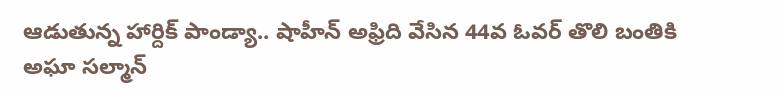ఆడుతున్న హార్దిక్ పాండ్యా.. షాహీన్ అఫ్రిది వేసిన 44వ ఓవర్ తొలి బంతికి అఘా సల్మాన్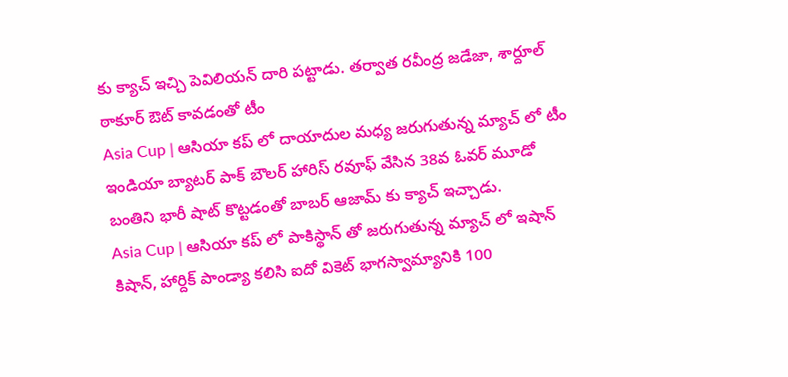కు క్యాచ్ ఇచ్చి పెవిలియన్ దారి పట్టాడు. తర్వాత రవీంద్ర జడేజా, శార్దూల్ ఠాకూర్ ఔట్ కావడంతో టీం
Asia Cup | ఆసియా కప్ లో దాయాదుల మధ్య జరుగుతున్న మ్యాచ్ లో టీం ఇండియా బ్యాటర్ పాక్ బౌలర్ హారిస్ రవూఫ్ వేసిన 38వ ఓవర్ మూడో బంతిని భారీ షాట్ కొట్టడంతో బాబర్ ఆజామ్ కు క్యాచ్ ఇచ్చాడు.
Asia Cup | ఆసియా కప్ లో పాకిస్థాన్ తో జరుగుతున్న మ్యాచ్ లో ఇషాన్ కిషాన్, హార్దిక్ పాండ్యా కలిసి ఐదో వికెట్ భాగస్వామ్యానికి 100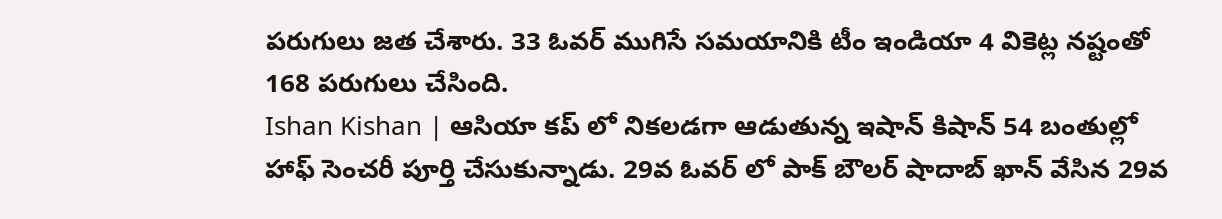పరుగులు జత చేశారు. 33 ఓవర్ ముగిసే సమయానికి టీం ఇండియా 4 వికెట్ల నష్టంతో 168 పరుగులు చేసింది.
Ishan Kishan | ఆసియా కప్ లో నికలడగా ఆడుతున్న ఇషాన్ కిషాన్ 54 బంతుల్లో హాఫ్ సెంచరీ పూర్తి చేసుకున్నాడు. 29వ ఓవర్ లో పాక్ బౌలర్ షాదాబ్ ఖాన్ వేసిన 29వ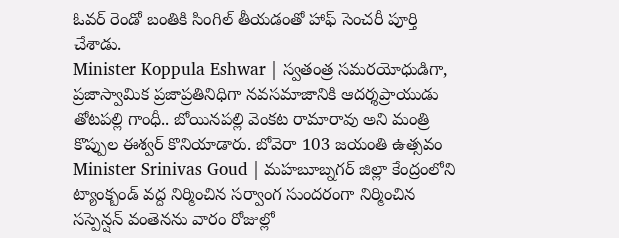ఓవర్ రెండో బంతికి సింగిల్ తీయడంతో హాఫ్ సెంచరీ పూర్తి చేశాడు.
Minister Koppula Eshwar | స్వతంత్ర సమరయోధుడిగా, ప్రజాస్వామిక ప్రజాప్రతినిధిగా నవసమాజానికి ఆదర్శప్రాయుడు తోటపల్లి గాంధీ.. బోయినపల్లి వెంకట రామారావు అని మంత్రి కొప్పుల ఈశ్వర్ కొనియాడారు. బోవెరా 103 జయంతి ఉత్సవం
Minister Srinivas Goud | మహబూబ్నగర్ జిల్లా కేంద్రంలోని ట్యాంక్బండ్ వద్ద నిర్మించిన సర్వాంగ సుందరంగా నిర్మించిన సస్పెన్షన్ వంతెనను వారం రోజుల్లో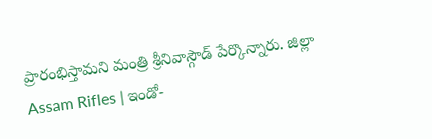ప్రారంభిస్తామని మంత్రి శ్రీనివాస్గౌడ్ పేర్కొన్నారు. జిల్లా
Assam Rifles | ఇండో-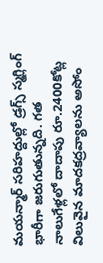మయన్మార్ సరిహద్దుల్లో డ్రగ్స్ స్మగ్లింగ్ భారీగా జరుగుతున్నది. గత నాలుగేళ్లలో దాదాపు రూ.2400కోట్ల విలువైన మాదకద్రవ్యాలను అసోం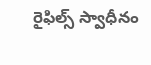రైఫిల్స్ స్వాధీనం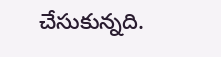చేసుకున్నది.